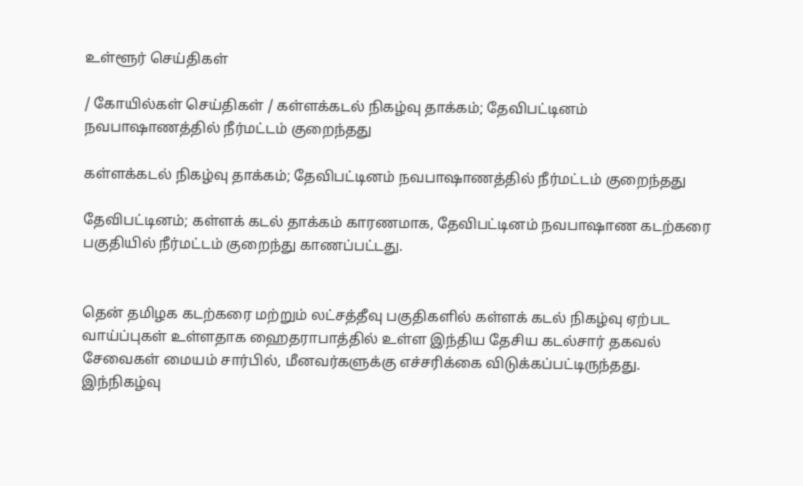உள்ளூர் செய்திகள்

/ கோயில்கள் செய்திகள் / கள்ளக்கடல் நிகழ்வு தாக்கம்; தேவிபட்டினம் நவபாஷாணத்தில் நீர்மட்டம் குறைந்தது

கள்ளக்கடல் நிகழ்வு தாக்கம்; தேவிபட்டினம் நவபாஷாணத்தில் நீர்மட்டம் குறைந்தது

தேவிபட்டினம்; கள்ளக் கடல் தாக்கம் காரணமாக, தேவிபட்டினம் நவபாஷாண கடற்கரை பகுதியில் நீர்மட்டம் குறைந்து காணப்பட்டது.


தென் தமிழக கடற்கரை மற்றும் லட்சத்தீவு பகுதிகளில் கள்ளக் கடல் நிகழ்வு ஏற்பட வாய்ப்புகள் உள்ளதாக ஹைதராபாத்தில் உள்ள இந்திய தேசிய கடல்சார் தகவல் சேவைகள் மையம் சார்பில், மீனவர்களுக்கு எச்சரிக்கை விடுக்கப்பட்டிருந்தது. இந்நிகழ்வு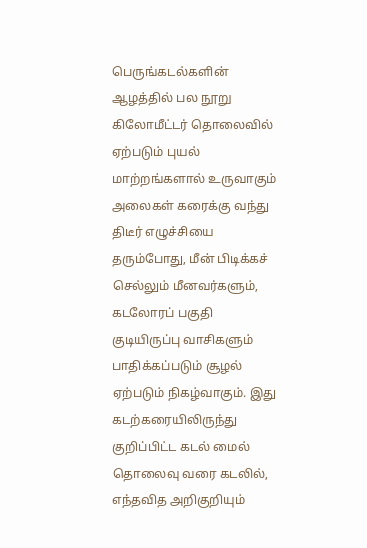பெருங்கடல்களின் ஆழத்தில் பல நூறு கிலோமீட்டர் தொலைவில் ஏற்படும் புயல் மாற்றங்களால் உருவாகும் அலைகள் கரைக்கு வந்து திடீர் எழுச்சியை தரும்போது, மீன் பிடிக்கச் செல்லும் மீனவர்களும், கடலோரப் பகுதி குடியிருப்பு வாசிகளும் பாதிக்கப்படும் சூழல் ஏற்படும் நிகழ்வாகும். இது கடற்கரையிலிருந்து குறிப்பிட்ட கடல் மைல் தொலைவு வரை கடலில், எந்தவித அறிகுறியும்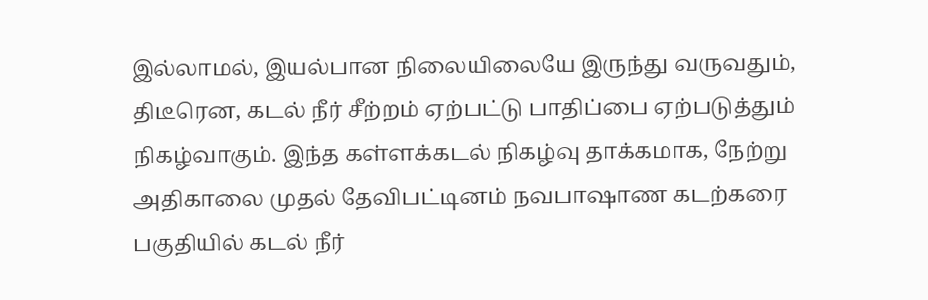இல்லாமல், இயல்பான நிலையிலையே இருந்து வருவதும், திடீரென, கடல் நீர் சீற்றம் ஏற்பட்டு பாதிப்பை ஏற்படுத்தும் நிகழ்வாகும். இந்த கள்ளக்கடல் நிகழ்வு தாக்கமாக, நேற்று அதிகாலை முதல் தேவிபட்டினம் நவபாஷாண கடற்கரை பகுதியில் கடல் நீர்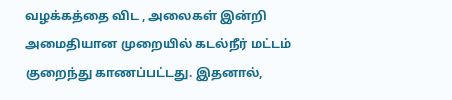வழக்கத்தை விட , அலைகள் இன்றி அமைதியான முறையில் கடல்நீர் மட்டம் குறைந்து காணப்பட்டது. இதனால்,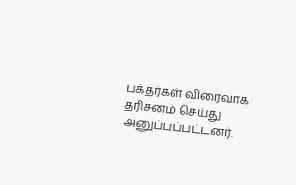பக்தர்கள் விரைவாக தரிசனம் செய்து அனுப்பப்பட்டனர்.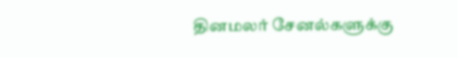தினமலர் சேனல்களுக்கு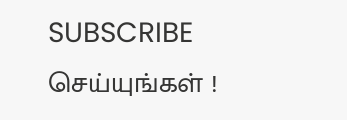SUBSCRIBE செய்யுங்கள் !